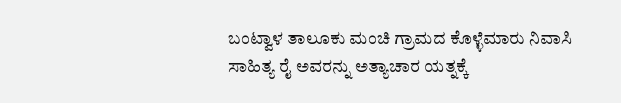ಬಂಟ್ವಾಳ ತಾಲೂಕು ಮಂಚಿ ಗ್ರಾಮದ ಕೊಳ್ಳೆಮಾರು ನಿವಾಸಿ ಸಾಹಿತ್ಯ ರೈ ಅವರನ್ನು ಅತ್ಯಾಚಾರ ಯತ್ನಕ್ಕೆ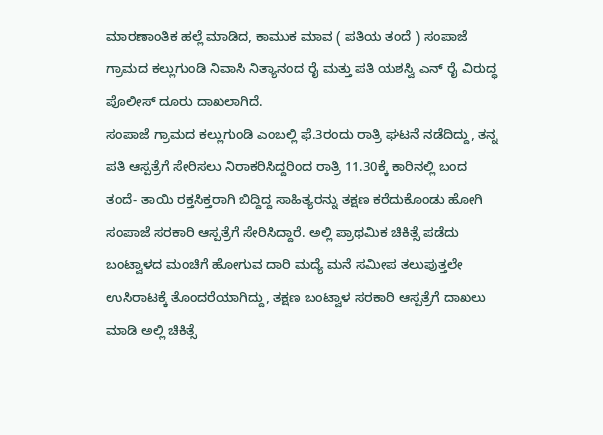ಮಾರಣಾಂತಿಕ ಹಲ್ಲೆ ಮಾಡಿದ, ಕಾಮುಕ ಮಾವ ( ಪತಿಯ ತಂದೆ ) ಸಂಪಾಜೆ ಗ್ರಾಮದ ಕಲ್ಲುಗುಂಡಿ ನಿವಾಸಿ ನಿತ್ಯಾನಂದ ರೈ ಮತ್ತು ಪತಿ ಯಶಸ್ವಿ ಎನ್ ರೈ ವಿರುದ್ಧ ಪೊಲೀಸ್ ದೂರು ದಾಖಲಾಗಿದೆ.
ಸಂಪಾಜೆ ಗ್ರಾಮದ ಕಲ್ಲುಗುಂಡಿ ಎಂಬಲ್ಲಿ ಫೆ.3ರಂದು ರಾತ್ರಿ ಘಟನೆ ನಡೆದಿದ್ದು, ತನ್ನ ಪತಿ ಆಸ್ಪತ್ರೆಗೆ ಸೇರಿಸಲು ನಿರಾಕರಿಸಿದ್ದರಿಂದ ರಾತ್ರಿ 11.30ಕ್ಕೆ ಕಾರಿನಲ್ಲಿ ಬಂದ ತಂದೆ- ತಾಯಿ ರಕ್ತಸಿಕ್ತರಾಗಿ ಬಿದ್ದಿದ್ದ ಸಾಹಿತ್ಯರನ್ನು ತಕ್ಷಣ ಕರೆದುಕೊಂಡು ಹೋಗಿ ಸಂಪಾಜೆ ಸರಕಾರಿ ಆಸ್ಪತ್ರೆಗೆ ಸೇರಿಸಿದ್ದಾರೆ. ಅಲ್ಲಿ ಪ್ರಾಥಮಿಕ ಚಿಕಿತ್ಸೆ ಪಡೆದು ಬಂಟ್ವಾಳದ ಮಂಚಿಗೆ ಹೋಗುವ ದಾರಿ ಮದ್ಯೆ ಮನೆ ಸಮೀಪ ತಲುಪುತ್ತಲೇ ಉಸಿರಾಟಕ್ಕೆ ತೊಂದರೆಯಾಗಿದ್ದು, ತಕ್ಷಣ ಬಂಟ್ವಾಳ ಸರಕಾರಿ ಆಸ್ಪತ್ರೆಗೆ ದಾಖಲು ಮಾಡಿ ಅಲ್ಲಿ ಚಿಕಿತ್ಸೆ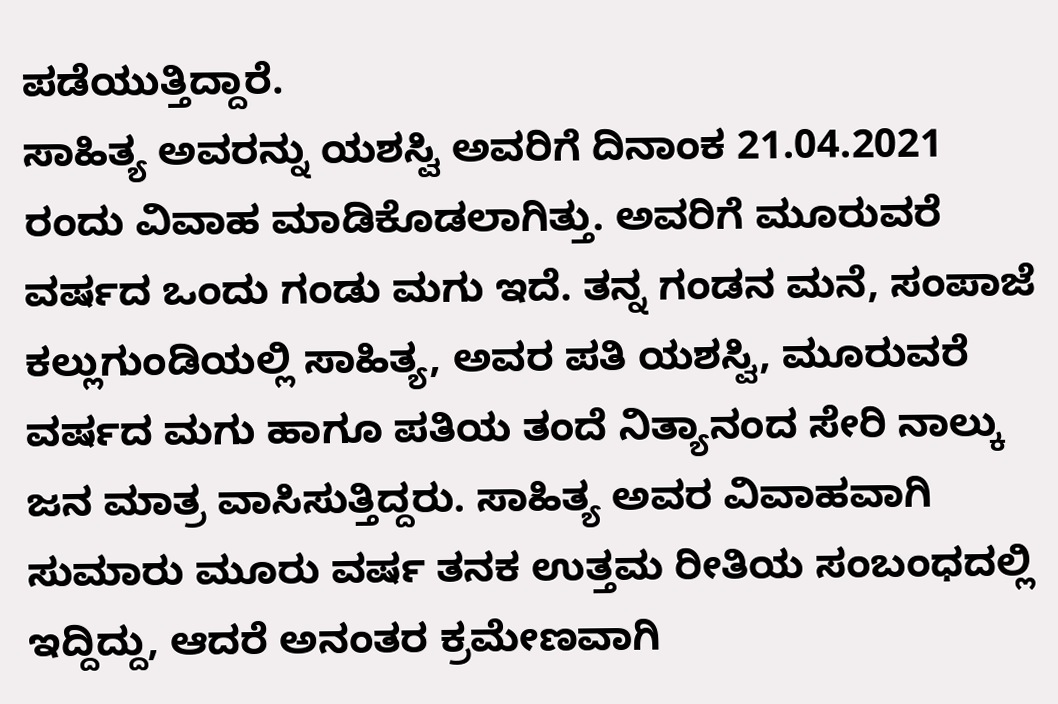ಪಡೆಯುತ್ತಿದ್ದಾರೆ.
ಸಾಹಿತ್ಯ ಅವರನ್ನು ಯಶಸ್ವಿ ಅವರಿಗೆ ದಿನಾಂಕ 21.04.2021 ರಂದು ವಿವಾಹ ಮಾಡಿಕೊಡಲಾಗಿತ್ತು. ಅವರಿಗೆ ಮೂರುವರೆ ವರ್ಷದ ಒಂದು ಗಂಡು ಮಗು ಇದೆ. ತನ್ನ ಗಂಡನ ಮನೆ, ಸಂಪಾಜೆ ಕಲ್ಲುಗುಂಡಿಯಲ್ಲಿ ಸಾಹಿತ್ಯ, ಅವರ ಪತಿ ಯಶಸ್ವಿ, ಮೂರುವರೆ ವರ್ಷದ ಮಗು ಹಾಗೂ ಪತಿಯ ತಂದೆ ನಿತ್ಯಾನಂದ ಸೇರಿ ನಾಲ್ಕು ಜನ ಮಾತ್ರ ವಾಸಿಸುತ್ತಿದ್ದರು. ಸಾಹಿತ್ಯ ಅವರ ವಿವಾಹವಾಗಿ ಸುಮಾರು ಮೂರು ವರ್ಷ ತನಕ ಉತ್ತಮ ರೀತಿಯ ಸಂಬಂಧದಲ್ಲಿ ಇದ್ದಿದ್ದು, ಆದರೆ ಅನಂತರ ಕ್ರಮೇಣವಾಗಿ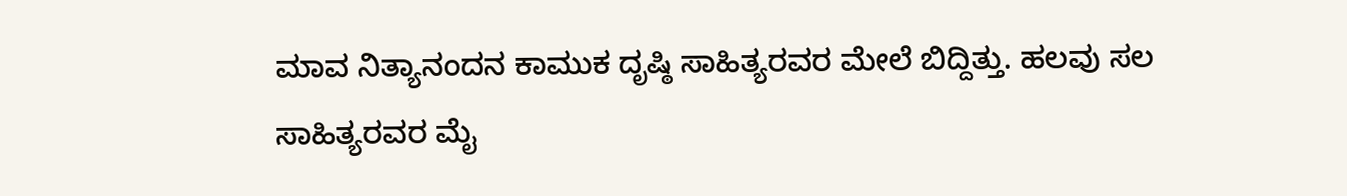ಮಾವ ನಿತ್ಯಾನಂದನ ಕಾಮುಕ ದೃಷ್ಠಿ ಸಾಹಿತ್ಯರವರ ಮೇಲೆ ಬಿದ್ದಿತ್ತು. ಹಲವು ಸಲ ಸಾಹಿತ್ಯರವರ ಮೈ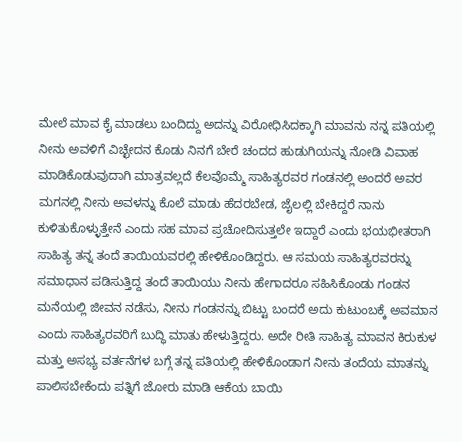ಮೇಲೆ ಮಾವ ಕೈ ಮಾಡಲು ಬಂದಿದ್ದು ಅದನ್ನು ವಿರೋಧಿಸಿದಕ್ಕಾಗಿ ಮಾವನು ನನ್ನ ಪತಿಯಲ್ಲಿ ನೀನು ಅವಳಿಗೆ ವಿಚ್ಛೇದನ ಕೊಡು ನಿನಗೆ ಬೇರೆ ಚಂದದ ಹುಡುಗಿಯನ್ನು ನೋಡಿ ವಿವಾಹ ಮಾಡಿಕೊಡುವುದಾಗಿ ಮಾತ್ರವಲ್ಲದೆ ಕೆಲವೊಮ್ಮೆ ಸಾಹಿತ್ಯರವರ ಗಂಡನಲ್ಲಿ ಅಂದರೆ ಅವರ ಮಗನಲ್ಲಿ ನೀನು ಅವಳನ್ನು ಕೊಲೆ ಮಾಡು ಹೆದರಬೇಡ, ಜೈಲಲ್ಲಿ ಬೇಕಿದ್ದರೆ ನಾನು ಕುಳಿತುಕೊಳ್ಳುತ್ತೇನೆ ಎಂದು ಸಹ ಮಾವ ಪ್ರಚೋದಿಸುತ್ತಲೇ ಇದ್ದಾರೆ ಎಂದು ಭಯಭೀತರಾಗಿ ಸಾಹಿತ್ಯ ತನ್ನ ತಂದೆ ತಾಯಿಯವರಲ್ಲಿ ಹೇಳಿಕೊಂಡಿದ್ದರು. ಆ ಸಮಯ ಸಾಹಿತ್ಯರವರನ್ನು ಸಮಾಧಾನ ಪಡಿಸುತ್ತಿದ್ದ ತಂದೆ ತಾಯಿಯು ನೀನು ಹೇಗಾದರೂ ಸಹಿಸಿಕೊಂಡು ಗಂಡನ ಮನೆಯಲ್ಲಿ ಜೀವನ ನಡೆಸು, ನೀನು ಗಂಡನನ್ನು ಬಿಟ್ಟು ಬಂದರೆ ಅದು ಕುಟುಂಬಕ್ಕೆ ಅವಮಾನ ಎಂದು ಸಾಹಿತ್ಯರವರಿಗೆ ಬುದ್ಧಿ ಮಾತು ಹೇಳುತ್ತಿದ್ದರು. ಅದೇ ರೀತಿ ಸಾಹಿತ್ಯ ಮಾವನ ಕಿರುಕುಳ ಮತ್ತು ಅಸಭ್ಯ ವರ್ತನೆಗಳ ಬಗ್ಗೆ ತನ್ನ ಪತಿಯಲ್ಲಿ ಹೇಳಿಕೊಂಡಾಗ ನೀನು ತಂದೆಯ ಮಾತನ್ನು ಪಾಲಿಸಬೇಕೆಂದು ಪತ್ನಿಗೆ ಜೋರು ಮಾಡಿ ಆಕೆಯ ಬಾಯಿ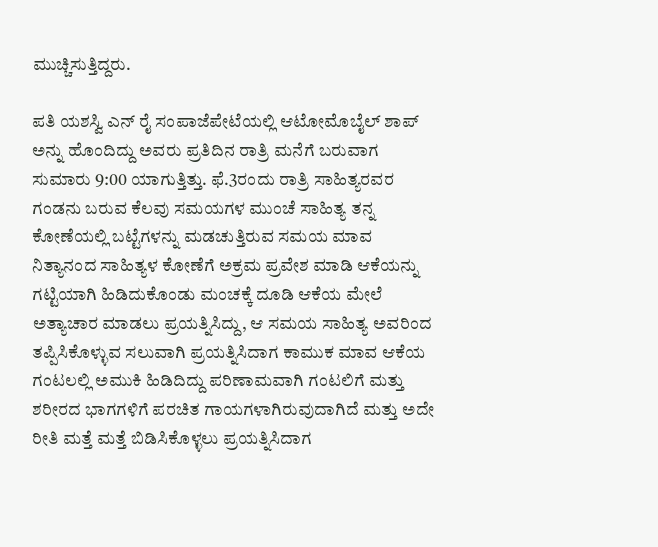ಮುಚ್ಚಿಸುತ್ತಿದ್ದರು.

ಪತಿ ಯಶಸ್ವಿ ಎನ್ ರೈ ಸಂಪಾಜೆಪೇಟೆಯಲ್ಲಿ ಆಟೋಮೊಬೈಲ್ ಶಾಪ್ ಅನ್ನು ಹೊಂದಿದ್ದು ಅವರು ಪ್ರತಿದಿನ ರಾತ್ರಿ ಮನೆಗೆ ಬರುವಾಗ ಸುಮಾರು 9:00 ಯಾಗುತ್ತಿತ್ತು. ಫೆ.3ರಂದು ರಾತ್ರಿ ಸಾಹಿತ್ಯರವರ ಗಂಡನು ಬರುವ ಕೆಲವು ಸಮಯಗಳ ಮುಂಚೆ ಸಾಹಿತ್ಯ ತನ್ನ ಕೋಣೆಯಲ್ಲಿ ಬಟ್ಟೆಗಳನ್ನು ಮಡಚುತ್ತಿರುವ ಸಮಯ ಮಾವ ನಿತ್ಯಾನಂದ ಸಾಹಿತ್ಯಳ ಕೋಣೆಗೆ ಅಕ್ರಮ ಪ್ರವೇಶ ಮಾಡಿ ಆಕೆಯನ್ನು ಗಟ್ಟಿಯಾಗಿ ಹಿಡಿದುಕೊಂಡು ಮಂಚಕ್ಕೆ ದೂಡಿ ಆಕೆಯ ಮೇಲೆ ಅತ್ಯಾಚಾರ ಮಾಡಲು ಪ್ರಯತ್ನಿಸಿದ್ದು, ಆ ಸಮಯ ಸಾಹಿತ್ಯ ಅವರಿಂದ ತಪ್ಪಿಸಿಕೊಳ್ಳುವ ಸಲುವಾಗಿ ಪ್ರಯತ್ನಿಸಿದಾಗ ಕಾಮುಕ ಮಾವ ಆಕೆಯ ಗಂಟಲಲ್ಲಿ ಅಮುಕಿ ಹಿಡಿದಿದ್ದು ಪರಿಣಾಮವಾಗಿ ಗಂಟಲಿಗೆ ಮತ್ತು ಶರೀರದ ಭಾಗಗಳಿಗೆ ಪರಚಿತ ಗಾಯಗಳಾಗಿರುವುದಾಗಿದೆ ಮತ್ತು ಅದೇ ರೀತಿ ಮತ್ತೆ ಮತ್ತೆ ಬಿಡಿಸಿಕೊಳ್ಳಲು ಪ್ರಯತ್ನಿಸಿದಾಗ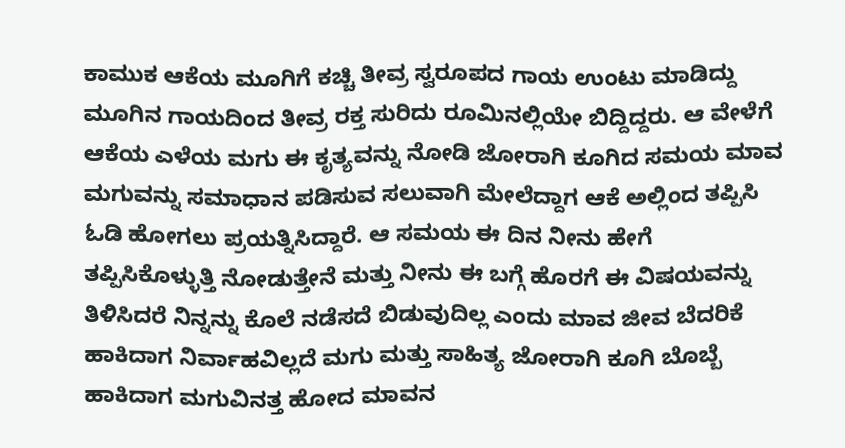ಕಾಮುಕ ಆಕೆಯ ಮೂಗಿಗೆ ಕಚ್ಚಿ ತೀವ್ರ ಸ್ವರೂಪದ ಗಾಯ ಉಂಟು ಮಾಡಿದ್ದು ಮೂಗಿನ ಗಾಯದಿಂದ ತೀವ್ರ ರಕ್ತ ಸುರಿದು ರೂಮಿನಲ್ಲಿಯೇ ಬಿದ್ದಿದ್ದರು. ಆ ವೇಳೆಗೆ ಆಕೆಯ ಎಳೆಯ ಮಗು ಈ ಕೃತ್ಯವನ್ನು ನೋಡಿ ಜೋರಾಗಿ ಕೂಗಿದ ಸಮಯ ಮಾವ ಮಗುವನ್ನು ಸಮಾಧಾನ ಪಡಿಸುವ ಸಲುವಾಗಿ ಮೇಲೆದ್ದಾಗ ಆಕೆ ಅಲ್ಲಿಂದ ತಪ್ಪಿಸಿ ಓಡಿ ಹೋಗಲು ಪ್ರಯತ್ನಿಸಿದ್ದಾರೆ. ಆ ಸಮಯ ಈ ದಿನ ನೀನು ಹೇಗೆ ತಪ್ಪಿಸಿಕೊಳ್ಳುತ್ತಿ ನೋಡುತ್ತೇನೆ ಮತ್ತು ನೀನು ಈ ಬಗ್ಗೆ ಹೊರಗೆ ಈ ವಿಷಯವನ್ನು ತಿಳಿಸಿದರೆ ನಿನ್ನನ್ನು ಕೊಲೆ ನಡೆಸದೆ ಬಿಡುವುದಿಲ್ಲ ಎಂದು ಮಾವ ಜೀವ ಬೆದರಿಕೆ ಹಾಕಿದಾಗ ನಿರ್ವಾಹವಿಲ್ಲದೆ ಮಗು ಮತ್ತು ಸಾಹಿತ್ಯ ಜೋರಾಗಿ ಕೂಗಿ ಬೊಬ್ಬೆ ಹಾಕಿದಾಗ ಮಗುವಿನತ್ತ ಹೋದ ಮಾವನ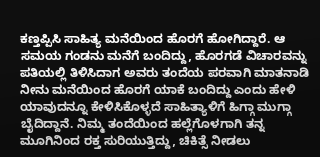ಕಣ್ತಪ್ಪಿಸಿ ಸಾಹಿತ್ಯ ಮನೆಯಿಂದ ಹೊರಗೆ ಹೋಗಿದ್ದಾರೆ. ಆ ಸಮಯ ಗಂಡನು ಮನೆಗೆ ಬಂದಿದ್ದು, ಹೊರಗಡೆ ವಿಚಾರವನ್ನು ಪತಿಯಲ್ಲಿ ತಿಳಿಸಿದಾಗ ಅವರು ತಂದೆಯ ಪರವಾಗಿ ಮಾತನಾಡಿ ನೀನು ಮನೆಯಿಂದ ಹೊರಗೆ ಯಾಕೆ ಬಂದಿದ್ದು ಎಂದು ಹೇಳಿ ಯಾವುದನ್ನೂ ಕೇಳಿಸಿಕೊಳ್ಳದೆ ಸಾಹಿತ್ಯಾಳಿಗೆ ಹಿಗ್ಗಾ ಮುಗ್ಗಾ ಬೈದಿದ್ದಾನೆ. ನಿಮ್ಮ ತಂದೆಯಿಂದ ಹಲ್ಲೆಗೊಳಗಾಗಿ ತನ್ನ ಮೂಗಿನಿಂದ ರಕ್ತ ಸುರಿಯುತ್ತಿದ್ದು, ಚಿಕಿತ್ಸೆ ನೀಡಲು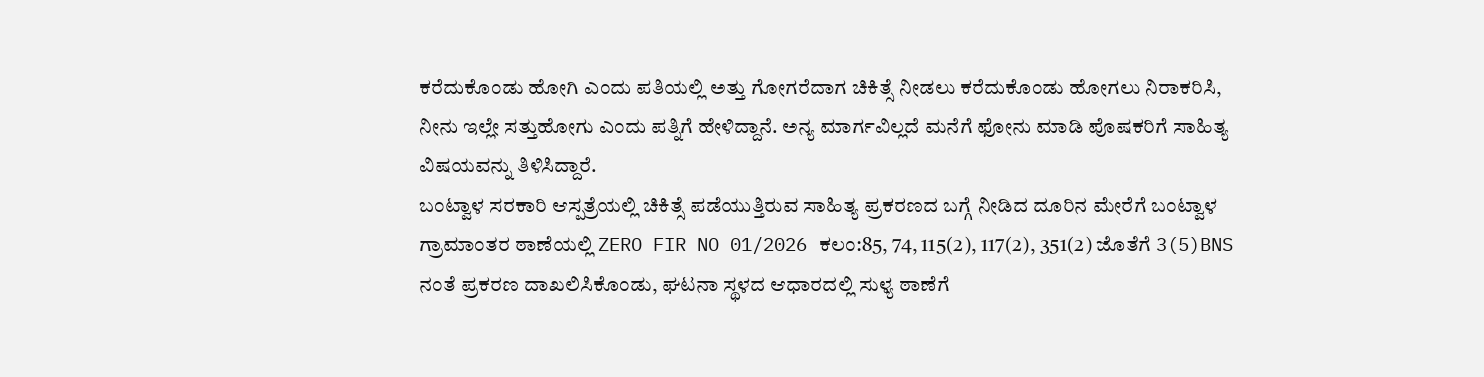ಕರೆದುಕೊಂಡು ಹೋಗಿ ಎಂದು ಪತಿಯಲ್ಲಿ ಅತ್ತು ಗೋಗರೆದಾಗ ಚಿಕಿತ್ಸೆ ನೀಡಲು ಕರೆದುಕೊಂಡು ಹೋಗಲು ನಿರಾಕರಿಸಿ, ನೀನು ಇಲ್ಲೇ ಸತ್ತುಹೋಗು ಎಂದು ಪತ್ನಿಗೆ ಹೇಳಿದ್ದಾನೆ. ಅನ್ಯ ಮಾರ್ಗವಿಲ್ಲದೆ ಮನೆಗೆ ಫೋನು ಮಾಡಿ ಪೊಷಕರಿಗೆ ಸಾಹಿತ್ಯ ವಿಷಯವನ್ನು ತಿಳಿಸಿದ್ದಾರೆ.
ಬಂಟ್ವಾಳ ಸರಕಾರಿ ಆಸ್ಪತ್ರೆಯಲ್ಲಿ ಚಿಕಿತ್ಸೆ ಪಡೆಯುತ್ತಿರುವ ಸಾಹಿತ್ಯ ಪ್ರಕರಣದ ಬಗ್ಗೆ ನೀಡಿದ ದೂರಿನ ಮೇರೆಗೆ ಬಂಟ್ವಾಳ ಗ್ರಾಮಾಂತರ ಠಾಣೆಯಲ್ಲಿ ZERO FIR NO 01/2026 ಕಲಂ:85, 74, 115(2), 117(2), 351(2) ಜೊತೆಗೆ 3(5)BNS ನಂತೆ ಪ್ರಕರಣ ದಾಖಲಿಸಿಕೊಂಡು, ಘಟನಾ ಸ್ಥಳದ ಆಧಾರದಲ್ಲಿ ಸುಳ್ಯ ಠಾಣೆಗೆ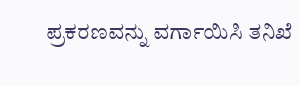ಪ್ರಕರಣವನ್ನು ವರ್ಗಾಯಿಸಿ ತನಿಖೆ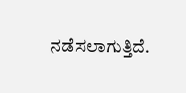ನಡೆಸಲಾಗುತ್ತಿದೆ.